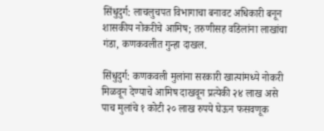सिंधुदुर्ग: लाचलुचपत विभागाचा बनावट अधिकारी बनून शासकीय नोकरीचे आमिष; तरुणीसह वडिलांना लाखांचा गंडा, कणकवलीत गुन्हा दाखल.

सिंधुदुर्ग: कणकवली मुलांना सरकारी खात्यांमध्ये नोकरी मिळवून देण्याचे आमिष दाखवून प्रत्येकी २४ लाख असे पाच मुलांचे १ कोटी २० लाख रुपये घेऊन फसवणूक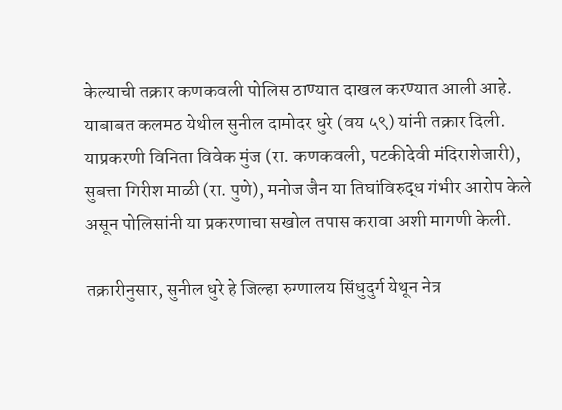केल्याची तक्रार कणकवली पोलिस ठाण्यात दाखल करण्यात आली आहे. याबाबत कलमठ येथील सुनील दामोदर धुरे (वय ५९) यांनी तक्रार दिली. याप्रकरणी विनिता विवेक मुंज (रा. कणकवली, पटकीदेवी मंदिराशेजारी), सुबत्ता गिरीश माळी (रा. पुणे), मनोज जैन या तिघांविरुद्ध गंभीर आरोप केले असून पोलिसांनी या प्रकरणाचा सखोल तपास करावा अशी मागणी केली.

तक्रारीनुसार, सुनील धुरे हे जिल्हा रुग्णालय सिंधुदुर्ग येथून नेत्र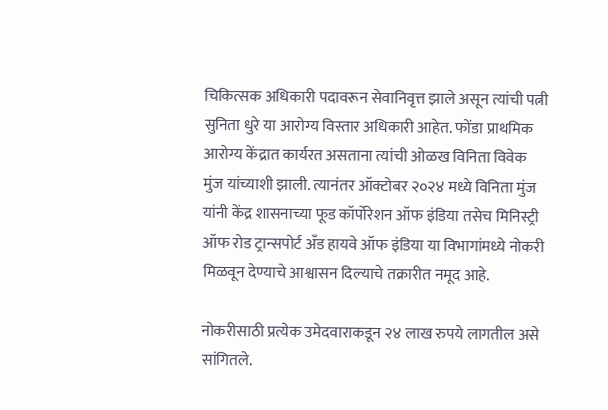चिकित्सक अधिकारी पदावरून सेवानिवृत्त झाले असून त्यांची पत्नी सुनिता धुरे या आरोग्य विस्तार अधिकारी आहेत. फोंडा प्राथमिक आरोग्य केंद्रात कार्यरत असताना त्यांची ओळख विनिता विवेक मुंज यांच्याशी झाली. त्यानंतर ऑक्टोबर २०२४ मध्ये विनिता मुंज यांनी केंद्र शासनाच्या फूड कॉर्पोरेशन ऑफ इंडिया तसेच मिनिस्ट्री ऑफ रोड ट्रान्सपोर्ट अँड हायवे ऑफ इंडिया या विभागांमध्ये नोकरी मिळवून देण्याचे आश्वासन दिल्याचे तक्रारीत नमूद आहे.

नोकरीसाठी प्रत्येक उमेदवाराकडून २४ लाख रुपये लागतील असे सांगितले.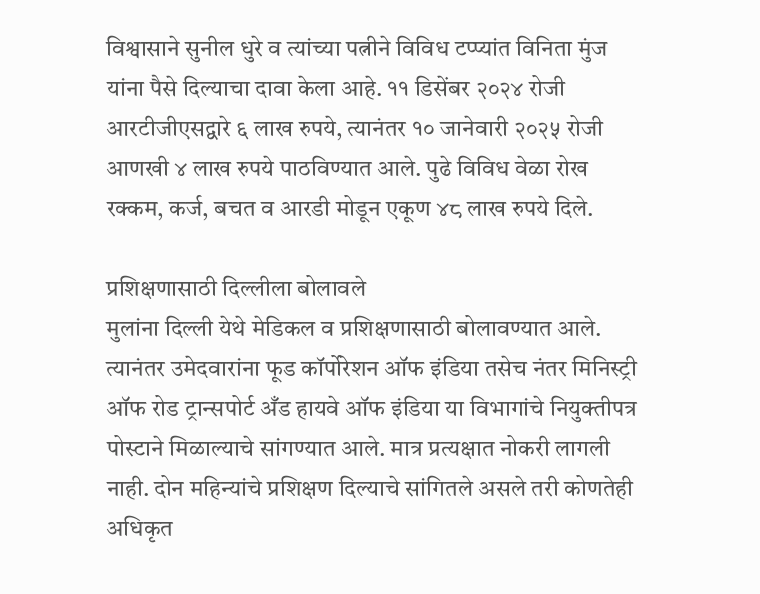विश्वासाने सुनील धुरे व त्यांच्या पत्नीने विविध टप्प्यांत विनिता मुंज यांना पैसे दिल्याचा दावा केला आहे. ११ डिसेंबर २०२४ रोजी आरटीजीएसद्वारे ६ लाख रुपये, त्यानंतर १० जानेवारी २०२५ रोजी आणखी ४ लाख रुपये पाठविण्यात आले. पुढे विविध वेळा रोख रक्कम, कर्ज, बचत व आरडी मोडून एकूण ४८ लाख रुपये दिले.

प्रशिक्षणासाठी दिल्लीला बोलावले
मुलांना दिल्ली येथे मेडिकल व प्रशिक्षणासाठी बोलावण्यात आले. त्यानंतर उमेदवारांना फूड कॉर्पोरेशन ऑफ इंडिया तसेच नंतर मिनिस्ट्री ऑफ रोड ट्रान्सपोर्ट अँड हायवे ऑफ इंडिया या विभागांचे नियुक्तीपत्र पोस्टाने मिळाल्याचे सांगण्यात आले. मात्र प्रत्यक्षात नोकरी लागली नाही. दोन महिन्यांचे प्रशिक्षण दिल्याचे सांगितले असले तरी कोणतेही अधिकृत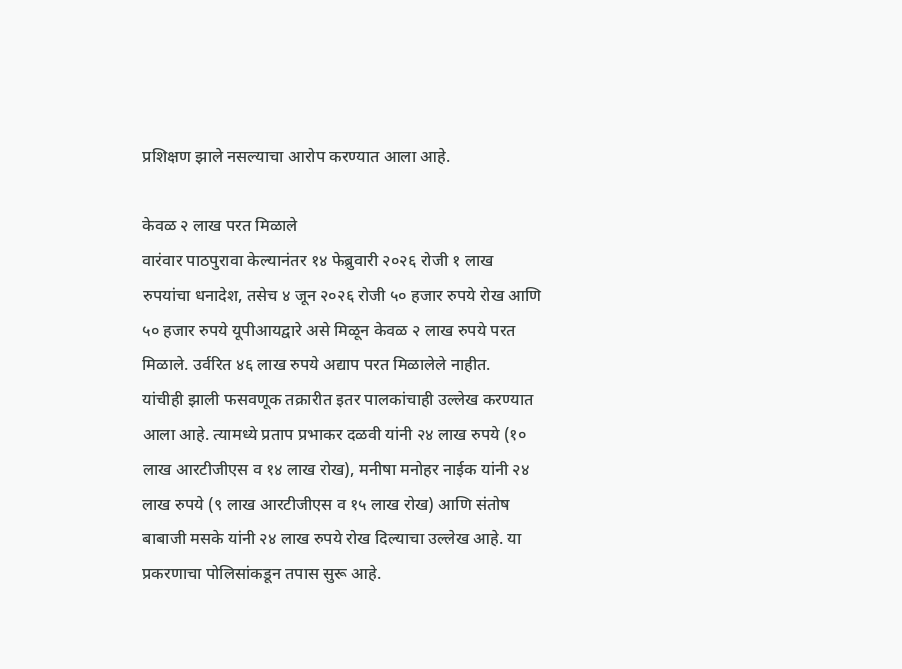प्रशिक्षण झाले नसल्याचा आरोप करण्यात आला आहे.

केवळ २ लाख परत मिळाले
वारंवार पाठपुरावा केल्यानंतर १४ फेब्रुवारी २०२६ रोजी १ लाख रुपयांचा धनादेश, तसेच ४ जून २०२६ रोजी ५० हजार रुपये रोख आणि ५० हजार रुपये यूपीआयद्वारे असे मिळून केवळ २ लाख रुपये परत मिळाले. उर्वरित ४६ लाख रुपये अद्याप परत मिळालेले नाहीत.
यांचीही झाली फसवणूक तक्रारीत इतर पालकांचाही उल्लेख करण्यात आला आहे. त्यामध्ये प्रताप प्रभाकर दळवी यांनी २४ लाख रुपये (१० लाख आरटीजीएस व १४ लाख रोख), मनीषा मनोहर नाईक यांनी २४ लाख रुपये (९ लाख आरटीजीएस व १५ लाख रोख) आणि संतोष बाबाजी मसके यांनी २४ लाख रुपये रोख दिल्याचा उल्लेख आहे. या प्रकरणाचा पोलिसांकडून तपास सुरू आहे.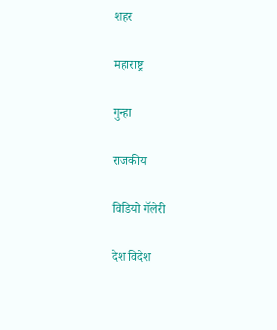शहर

महाराष्ट्र

गुन्हा

राजकीय

विडियो गॅलेरी

देश विदेश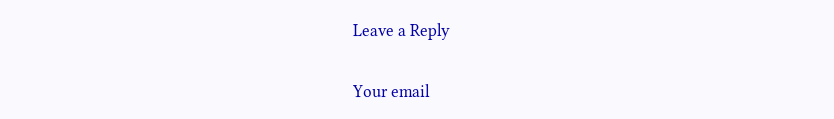Leave a Reply

Your email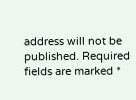address will not be published. Required fields are marked *